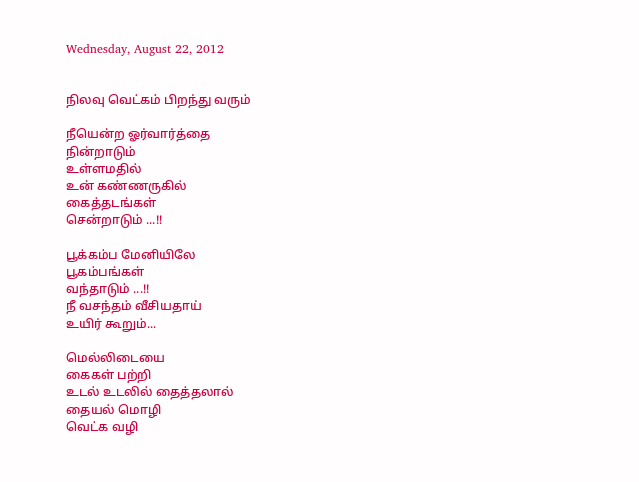Wednesday, August 22, 2012


நிலவு வெட்கம் பிறந்து வரும்

நீயென்ற ஓர்வார்த்தை
நின்றாடும்
உள்ளமதில்
உன் கண்ணருகில்
கைத்தடங்கள்
சென்றாடும் ...!!

பூக்கம்ப மேனியிலே
பூகம்பங்கள்
வந்தாடும் ...!!
நீ வசந்தம் வீசியதாய்
உயிர் கூறும்...

மெல்லிடையை
கைகள் பற்றி
உடல் உடலில் தைத்தலால்
தையல் மொழி
வெட்க வழி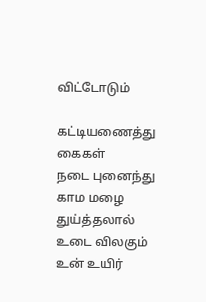விட்டோடும்

கட்டியணைத்து கைகள்
நடை புனைந்து
காம மழை துய்த்தலால்
உடை விலகும்
உன் உயிர்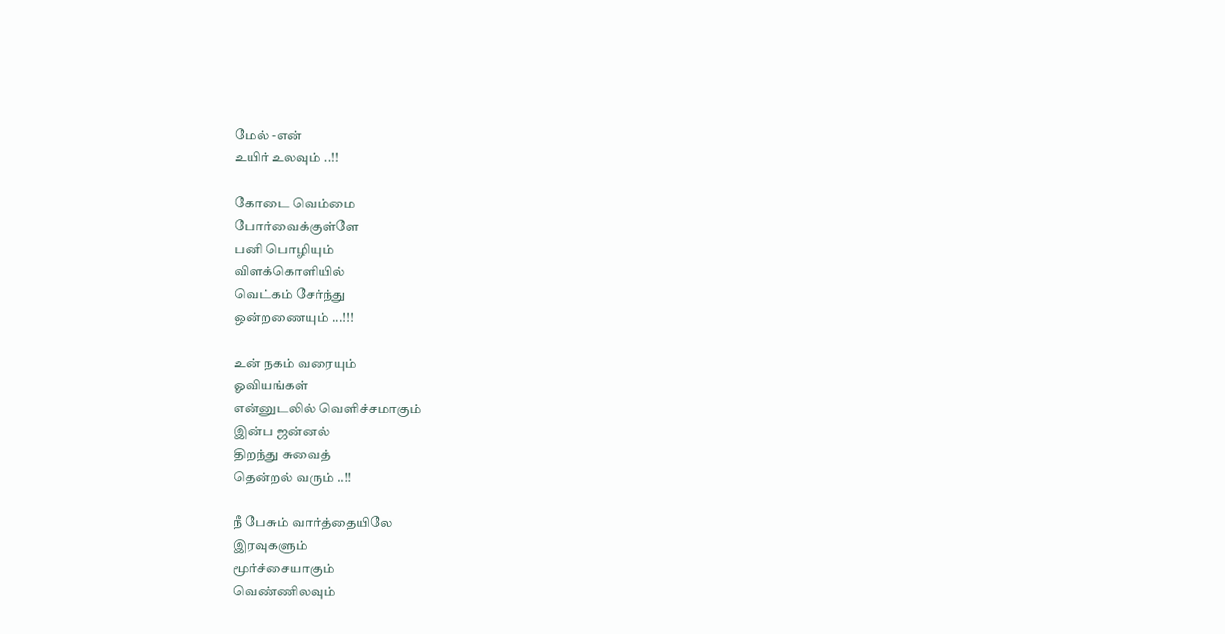மேல் -என்
உயிர் உலவும் ..!!

கோடை வெம்மை
போர்வைக்குள்ளே
பனி பொழியும்
விளக்கொளியில்
வெட்கம் சேர்ந்து
ஒன்றணையும் ...!!!

உன் நகம் வரையும்
ஓவியங்கள்
என்னுடலில் வெளிச்சமாகும்
இன்ப ஜன்னல்
திறந்து சுவைத்
தென்றல் வரும் ..!!

நீ பேசும் வார்த்தையிலே
இரவுகளும்
மூர்ச்சையாகும்
வெண்ணிலவும்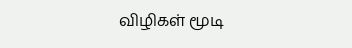விழிகள் மூடி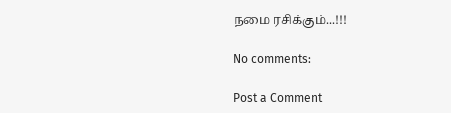நமை ரசிக்கும்...!!!

No comments:

Post a Comment